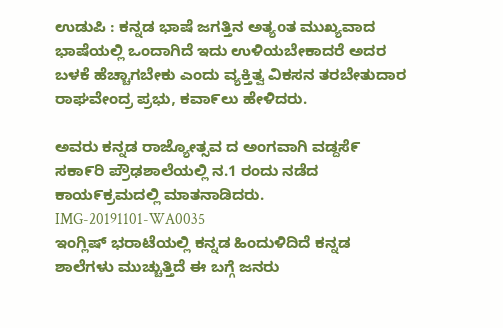ಉಡುಪಿ : ಕನ್ನಡ ಭಾಷೆ ಜಗತ್ತಿನ ಅತ್ಯoತ ಮುಖ್ಯವಾದ ಭಾಷೆಯಲ್ಲಿ ಒಂದಾಗಿದೆ ಇದು ಉಳಿಯಬೇಕಾದರೆ ಅದರ ಬಳಕೆ ಹೆಚ್ಚಾಗಬೇಕು ಎಂದು ವ್ಯಕ್ತಿತ್ವ ವಿಕಸನ ತರಬೇತುದಾರ ರಾಘವೇಂದ್ರ ಪ್ರಭು, ಕವಾ೯ಲು ಹೇಳಿದರು.

ಅವರು ಕನ್ನಡ ರಾಜ್ಯೋತ್ಸವ ದ ಅಂಗವಾಗಿ ವಡ್ದಸೆ೯ ಸಕಾ೯ರಿ ಪ್ರೌಢಶಾಲೆಯಲ್ಲಿ ನ.1 ರಂದು ನಡೆದ ಕಾಯ೯ಕ್ರಮದಲ್ಲಿ ಮಾತನಾಡಿದರು.
IMG-20191101-WA0035
ಇಂಗ್ಲಿಷ್ ಭರಾಟೆಯಲ್ಲಿ ಕನ್ನಡ ಹಿಂದುಳಿದಿದೆ ಕನ್ನಡ ಶಾಲೆಗಳು ಮುಚ್ಚುತ್ತಿದೆ ಈ ಬಗ್ಗೆ ಜನರು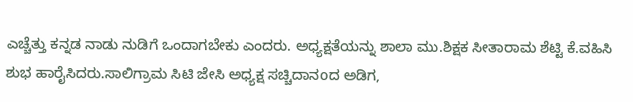ಎಚ್ಚೆತ್ತು ಕನ್ನಡ ನಾಡು ನುಡಿಗೆ ಒಂದಾಗಬೇಕು ಎಂದರು. ಅಧ್ಯಕ್ಷತೆಯನ್ನು ಶಾಲಾ ಮು.ಶಿಕ್ಷಕ ಸೀತಾರಾಮ ಶೆಟ್ಟಿ ಕೆ.ವಹಿಸಿ ಶುಭ ಹಾರೈಸಿದರು.ಸಾಲಿಗ್ರಾಮ ಸಿಟಿ ಜೇಸಿ ಅಧ್ಯಕ್ಷ ಸಚ್ಚಿದಾನoದ ಅಡಿಗ,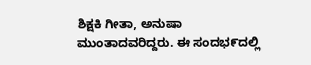ಶಿಕ್ಷಕಿ ಗೀತಾ, ಅನುಷಾ ಮುಂತಾದವರಿದ್ದರು. ಈ ಸಂದಭ೯ದಲ್ಲಿ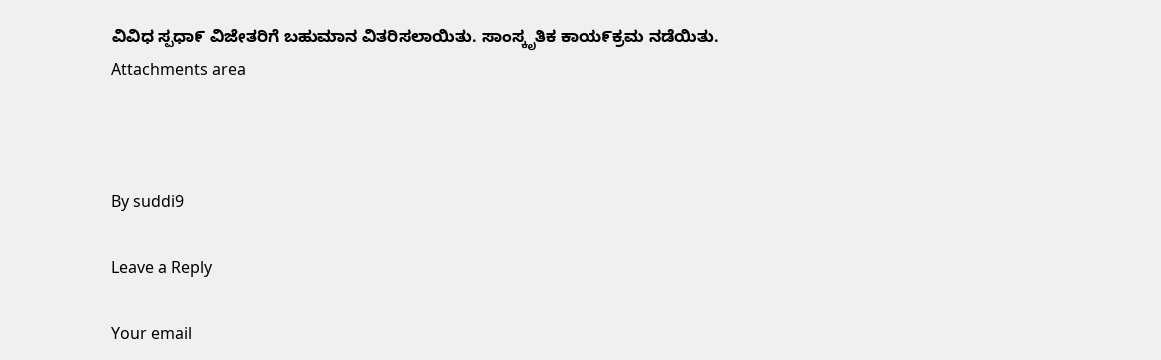ವಿವಿಧ ಸ್ಪಧಾ೯ ವಿಜೇತರಿಗೆ ಬಹುಮಾನ ವಿತರಿಸಲಾಯಿತು. ಸಾಂಸ್ಕೃತಿಕ ಕಾಯ೯ಕ್ರಮ ನಡೆಯಿತು.
Attachments area



By suddi9

Leave a Reply

Your email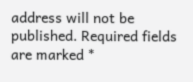address will not be published. Required fields are marked *